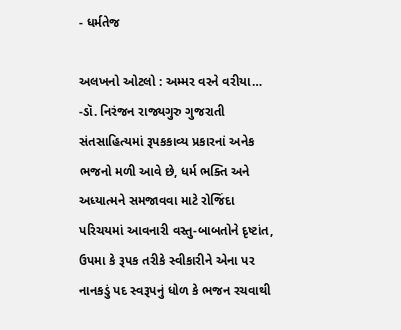- ધર્મતેજ

અલખનો ઓટલો : અમ્મર વરને વરીયા…
-ડૉ. નિરંજન રાજ્યગુરુ ગુજરાતી સંતસાહિત્યમાં રૂપકકાવ્ય પ્રકારનાં અનેક ભજનો મળી આવે છે, ધર્મ ભક્તિ અને અધ્યાત્મને સમજાવવા માટે રોજિંદા પરિચયમાં આવનારી વસ્તુ-બાબતોને દૃષ્ટાંત, ઉપમા કે રૂપક તરીકે સ્વીકારીને એના પર નાનકડું પદ સ્વરૂપનું ધોળ કે ભજન રચવાથી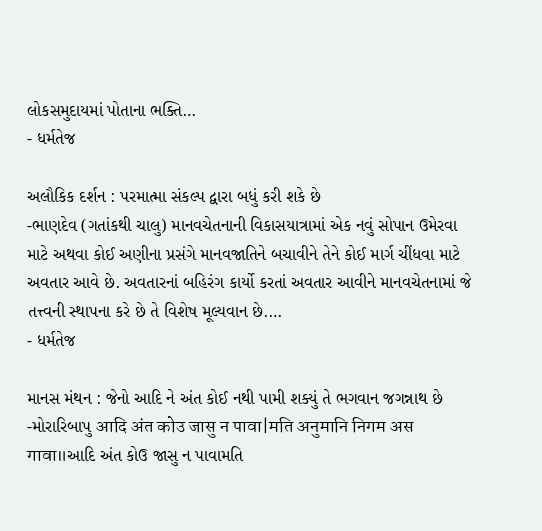લોકસમુદાયમાં પોતાના ભક્તિ…
- ધર્મતેજ

અલૌકિક દર્શન : પરમાત્મા સંકલ્પ દ્વારા બધું કરી શકે છે
-ભાણદેવ (ગતાંકથી ચાલુ) માનવચેતનાની વિકાસયાત્રામાં એક નવું સોપાન ઉમેરવા માટે અથવા કોઈ અણીના પ્રસંગે માનવજાતિને બચાવીને તેને કોઈ માર્ગ ચીંધવા માટે અવતાર આવે છે. અવતારનાં બહિરંગ કાર્યો કરતાં અવતાર આવીને માનવચેતનામાં જે તત્ત્વની સ્થાપના કરે છે તે વિશેષ મૂલ્યવાન છે.…
- ધર્મતેજ

માનસ મંથન : જેનો આદિ ને અંત કોઈ નથી પામી શક્યું તે ભગવાન જગન્નાથ છે
-મોરારિબાપુ आदि अंत कोउ जासु न पावा|मति अनुमानि निगम अस गावा॥આદિ અંત કોઉ જાસુ ન પાવામતિ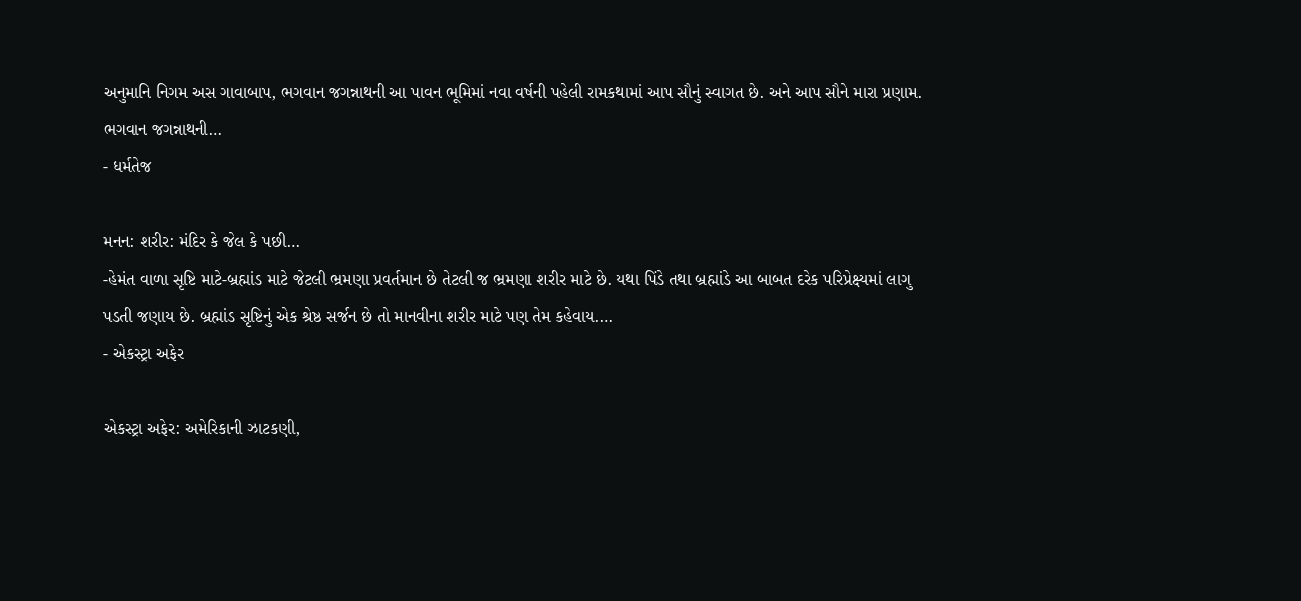અનુમાનિ નિગમ અસ ગાવાબાપ, ભગવાન જગન્નાથની આ પાવન ભૂમિમાં નવા વર્ષની પહેલી રામકથામાં આપ સૌનું સ્વાગત છે. અને આપ સૌને મારા પ્રણામ. ભગવાન જગન્નાથની…
- ધર્મતેજ

મનન: શરીર: મંદિર કે જેલ કે પછી…
-હેમંત વાળા સૃષ્ટિ માટે-બ્રહ્માંડ માટે જેટલી ભ્રમણા પ્રવર્તમાન છે તેટલી જ ભ્રમણા શરીર માટે છે. યથા પિંડે તથા બ્રહ્માંડે આ બાબત દરેક પરિપ્રેક્ષ્યમાં લાગુ પડતી જણાય છે. બ્રહ્માંડ સૃષ્ટિનું એક શ્રેષ્ઠ સર્જન છે તો માનવીના શરીર માટે પણ તેમ કહેવાય.…
- એકસ્ટ્રા અફેર

એકસ્ટ્રા અફેર: અમેરિકાની ઝાટકણી,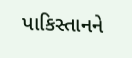પાકિસ્તાનને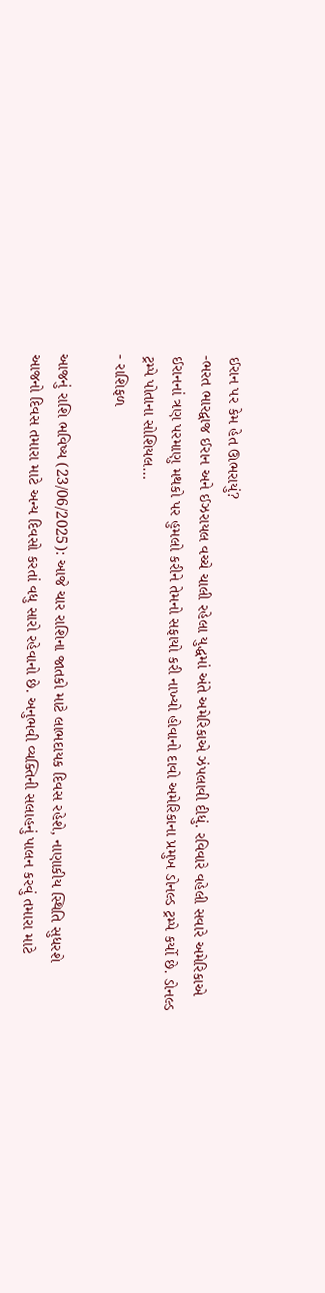ઈરાન પર કેમ હેત ઊભરાયું?
-ભરત ભારદ્વાજ ઈરાન અને ઈઝરાયલ વચ્ચે ચાલી રહેલા યુદ્ધમાં અંતે અમેરિકાએ ઝંપલાવી દીધું. રવિવારે વહેલી સવારે અમેરિકાએ ઈરાનનાં ત્રણ પરમાણુ મથકો પર હુમલો કરીને તેમનો સફાયો કરી નાખ્યો હોવાનો દાવો અમેરિકાના પ્રમુખ ડોનલ્ડ ટ્રમ્પે કર્યો છે. ડોનલ્ડ ટ્રમ્પે પોતાના સોશિયલ…
- રાશિફળ

આજનું રાશિ ભવિષ્ય (23/06/2025): આજે ચાર રાશિના જાતકો માટે લાભદાયક દિવસ રહેશે, નાણાકીય સ્થિતિ સુધરશે
આજનો દિવસ તમારા માટે અન્ય દિવસો કરતાં વધુ સારો રહેવાનો છે. અનુભવી વ્યક્તિની સલાહનું પાલન કરવું તમારા માટે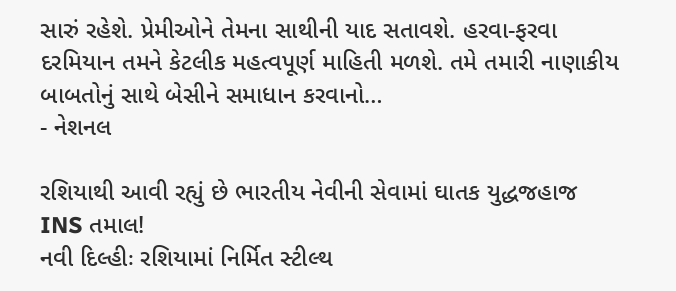સારું રહેશે. પ્રેમીઓને તેમના સાથીની યાદ સતાવશે. હરવા-ફરવા દરમિયાન તમને કેટલીક મહત્વપૂર્ણ માહિતી મળશે. તમે તમારી નાણાકીય બાબતોનું સાથે બેસીને સમાધાન કરવાનો…
- નેશનલ

રશિયાથી આવી રહ્યું છે ભારતીય નેવીની સેવામાં ઘાતક યુદ્ધજહાજ INS તમાલ!
નવી દિલ્હીઃ રશિયામાં નિર્મિત સ્ટીલ્થ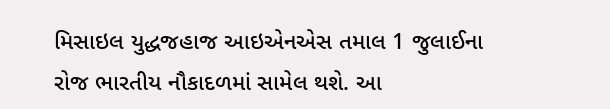મિસાઇલ યુદ્ધજહાજ આઇએનએસ તમાલ 1 જુલાઈના રોજ ભારતીય નૌકાદળમાં સામેલ થશે. આ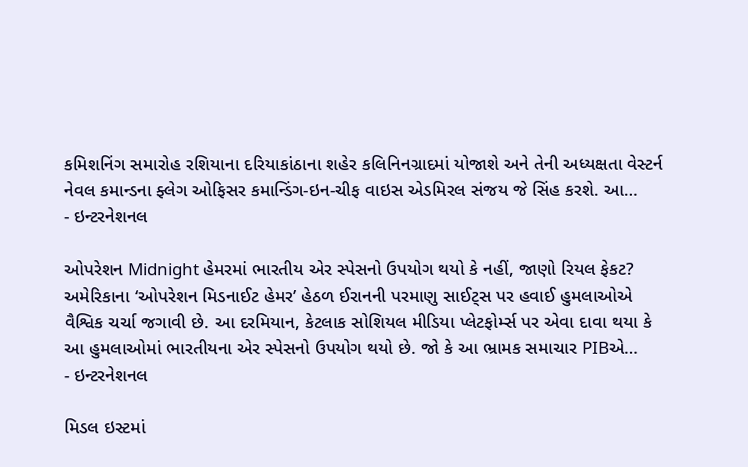કમિશનિંગ સમારોહ રશિયાના દરિયાકાંઠાના શહેર કલિનિનગ્રાદમાં યોજાશે અને તેની અધ્યક્ષતા વેસ્ટર્ન નેવલ કમાન્ડના ફ્લેગ ઓફિસર કમાન્ડિંગ-ઇન-ચીફ વાઇસ એડમિરલ સંજય જે સિંહ કરશે. આ…
- ઇન્ટરનેશનલ

ઓપરેશન Midnight હેમરમાં ભારતીય એર સ્પેસનો ઉપયોગ થયો કે નહીં, જાણો રિયલ ફેકટ?
અમેરિકાના ‘ઓપરેશન મિડનાઈટ હેમર’ હેઠળ ઈરાનની પરમાણુ સાઈટ્સ પર હવાઈ હુમલાઓએ વૈશ્વિક ચર્ચા જગાવી છે. આ દરમિયાન, કેટલાક સોશિયલ મીડિયા પ્લેટફોર્મ્સ પર એવા દાવા થયા કે આ હુમલાઓમાં ભારતીયના એર સ્પેસનો ઉપયોગ થયો છે. જો કે આ ભ્રામક સમાચાર PIBએ…
- ઇન્ટરનેશનલ

મિડલ ઇસ્ટમાં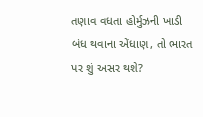તણાવ વધતા હોર્મુઝની ખાડી બંધ થવાના એંધાણ, તો ભારત પર શું અસર થશે?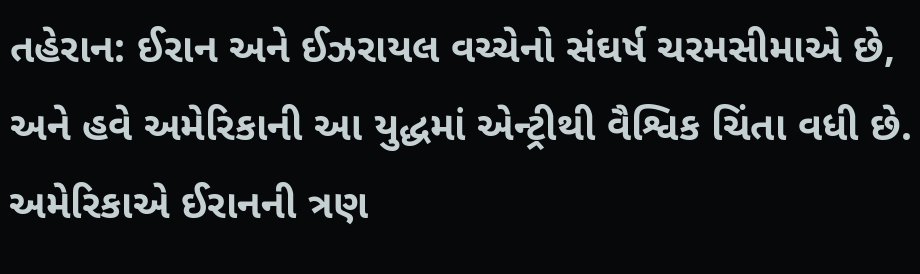તહેરાન: ઈરાન અને ઈઝરાયલ વચ્ચેનો સંઘર્ષ ચરમસીમાએ છે, અને હવે અમેરિકાની આ યુદ્ધમાં એન્ટ્રીથી વૈશ્વિક ચિંતા વધી છે. અમેરિકાએ ઈરાનની ત્રણ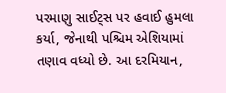પરમાણુ સાઈટ્સ પર હવાઈ હુમલા કર્યા, જેનાથી પશ્ચિમ એશિયામાં તણાવ વધ્યો છે. આ દરમિયાન,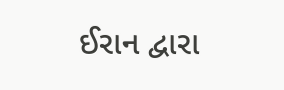ઈરાન દ્વારા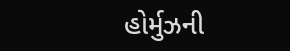હોર્મુઝની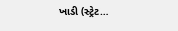ખાડી (સ્ટ્રેટ…